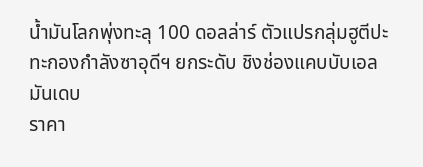น้ำมันโลกพุ่งทะลุ 100 ดอลล่าร์ ตัวแปรกลุ่มฮูตีปะทะกองกำลังซาอุดีฯ ยกระดับ ชิงช่องแคบบับเอลมันเดบ
ราคา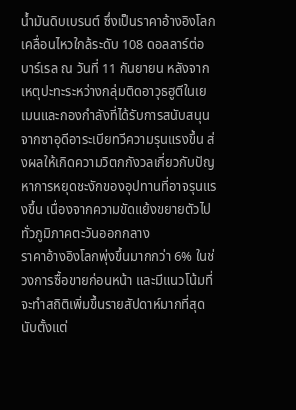น้ำมันดิบเบรนต์ ซึ่งเป็นราคาอ้างอิงโลกเคลื่อนไหวใกล้ระดับ 108 ดอลลาร์ต่อบาร์เรล ณ วันที่ 11 กันยายน หลังจากเหตุปะทะระหว่างกลุ่มติดอาวุธฮูตีในเยเมนและกองกำลังที่ได้รับการสนับสนุนจากซาอุดีอาระเบียทวีความรุนแรงขึ้น ส่งผลให้เกิดความวิตกกังวลเกี่ยวกับปัญหาการหยุดชะงักของอุปทานที่อาจรุนแรงขึ้น เนื่องจากความขัดแย้งขยายตัวไปทั่วภูมิภาคตะวันออกกลาง
ราคาอ้างอิงโลกพุ่งขึ้นมากกว่า 6% ในช่วงการซื้อขายก่อนหน้า และมีแนวโน้มที่จะทำสถิติเพิ่มขึ้นรายสัปดาห์มากที่สุดนับตั้งแต่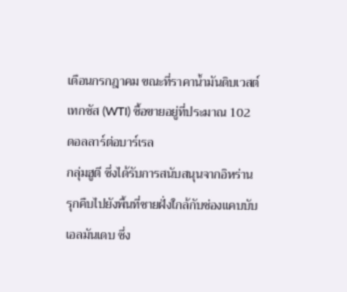เดือนกรกฎาคม ขณะที่ราคาน้ำมันดิบเวสต์เทกซัส (WTI) ซื้อขายอยู่ที่ประมาณ 102 ดอลลาร์ต่อบาร์เรล
กลุ่มฮูตี ซึ่งได้รับการสนับสนุนจากอิหร่านรุกคืบไปยังพื้นที่ชายฝั่งใกล้กับช่องแคบบับเอลมันเดบ ซึ่ง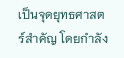เป็นจุดยุทธศาสตร์สำคัญ โดยกำลัง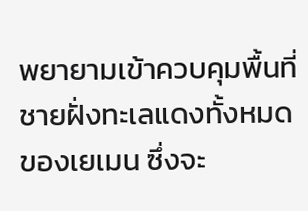พยายามเข้าควบคุมพื้นที่ชายฝั่งทะเลแดงทั้งหมดของเยเมน ซึ่งจะ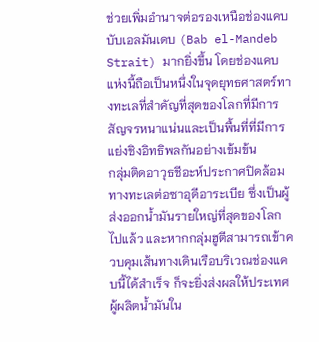ช่วยเพิ่มอำนาจต่อรองเหนือช่องแคบบับเอลมันเดบ (Bab el-Mandeb Strait) มากยิ่งขึ้น โดยช่องแคบแห่งนี้ถือเป็นหนึ่งในจุดยุทธศาสตร์ทางทะเลที่สำคัญที่สุดของโลกที่มีการสัญจรหนาแน่นและเป็นพื้นที่ที่มีการแย่งชิงอิทธิพลกันอย่างเข้มข้น
กลุ่มติดอาวุธชีอะห์ประกาศปิดล้อมทางทะเลต่อซาอุดีอาระเบีย ซึ่งเป็นผู้ส่งออกน้ำมันรายใหญ่ที่สุดของโลกไปแล้ว และหากกลุ่มฮูตีสามารถเข้าควบคุมเส้นทางเดินเรือบริเวณช่องแคบนี้ได้สำเร็จ ก็จะยิ่งส่งผลให้ประเทศผู้ผลิตน้ำมันใน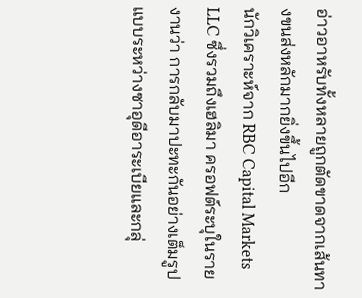อ่าวอาหรับทั้งหลายถูกตัดขาดจากเส้นทางขนส่งหลักมากยิ่งขึ้นไปอีก
นักวิเคราะห์จาก RBC Capital Markets LLC ซึ่งรวมถึงเฮลิมา ครอฟต์ระบุในรายงานว่า การกลับมาปะทะกันอย่างเต็มรูปแบบระหว่างซาอุดีอาระเบียและกลุ่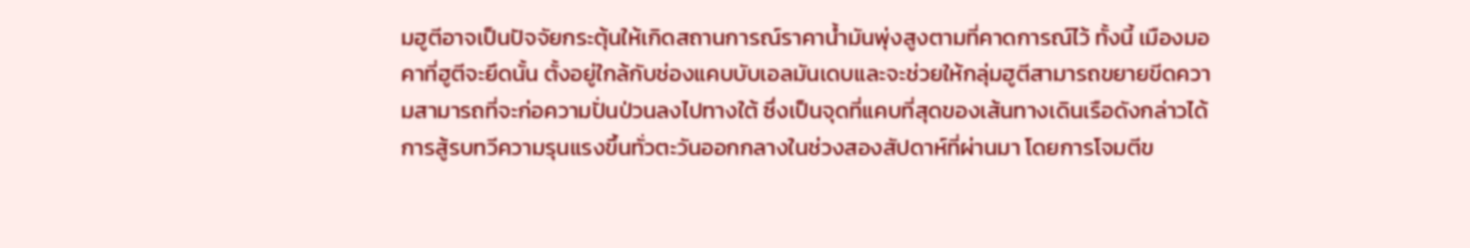มฮูตีอาจเป็นปัจจัยกระตุ้นให้เกิดสถานการณ์ราคาน้ำมันพุ่งสูงตามที่คาดการณ์ไว้ ทั้งนี้ เมืองมอคาที่ฮูตีจะยึดนั้น ตั้งอยู่ใกล้กับช่องแคบบับเอลมันเดบและจะช่วยให้กลุ่มฮูตีสามารถขยายขีดความสามารถที่จะก่อความปั่นป่วนลงไปทางใต้ ซึ่งเป็นจุดที่แคบที่สุดของเส้นทางเดินเรือดังกล่าวได้
การสู้รบทวีความรุนแรงขึ้นทั่วตะวันออกกลางในช่วงสองสัปดาห์ที่ผ่านมา โดยการโจมตีข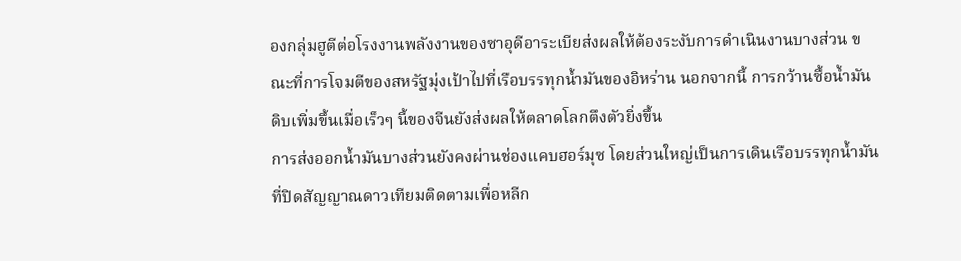องกลุ่มฮูตีต่อโรงงานพลังงานของซาอุดีอาระเบียส่งผลให้ต้องระงับการดำเนินงานบางส่วน ขณะที่การโจมตีของสหรัฐมุ่งเป้าไปที่เรือบรรทุกน้ำมันของอิหร่าน นอกจากนี้ การกว้านซื้อน้ำมันดิบเพิ่มขึ้นเมื่อเร็วๆ นี้ของจีนยังส่งผลให้ตลาดโลกตึงตัวยิ่งขึ้น
การส่งออกน้ำมันบางส่วนยังคงผ่านช่องแคบฮอร์มุซ โดยส่วนใหญ่เป็นการเดินเรือบรรทุกน้ำมันที่ปิดสัญญาณดาวเทียมติดตามเพื่อหลีก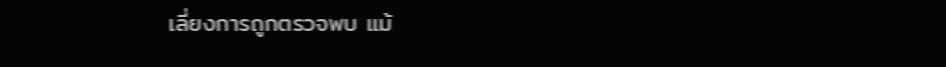เลี่ยงการถูกตรวจพบ แม้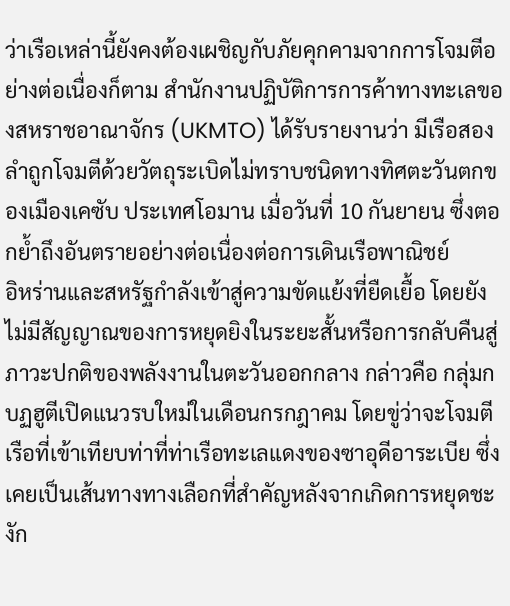ว่าเรือเหล่านี้ยังคงต้องเผชิญกับภัยคุกคามจากการโจมตีอย่างต่อเนื่องก็ตาม สำนักงานปฏิบัติการการค้าทางทะเลของสหราชอาณาจักร (UKMTO) ได้รับรายงานว่า มีเรือสองลำถูกโจมตีด้วยวัตถุระเบิดไม่ทราบชนิดทางทิศตะวันตกของเมืองเคซับ ประเทศโอมาน เมื่อวันที่ 10 กันยายน ซึ่งตอกย้ำถึงอันตรายอย่างต่อเนื่องต่อการเดินเรือพาณิชย์
อิหร่านและสหรัฐกำลังเข้าสู่ความขัดแย้งที่ยืดเยื้อ โดยยังไม่มีสัญญาณของการหยุดยิงในระยะสั้นหรือการกลับคืนสู่ภาวะปกติของพลังงานในตะวันออกกลาง กล่าวคือ กลุ่มกบฏฮูตีเปิดแนวรบใหม่ในเดือนกรกฎาคม โดยขู่ว่าจะโจมตีเรือที่เข้าเทียบท่าที่ท่าเรือทะเลแดงของซาอุดีอาระเบีย ซึ่งเคยเป็นเส้นทางทางเลือกที่สำคัญหลังจากเกิดการหยุดชะงัก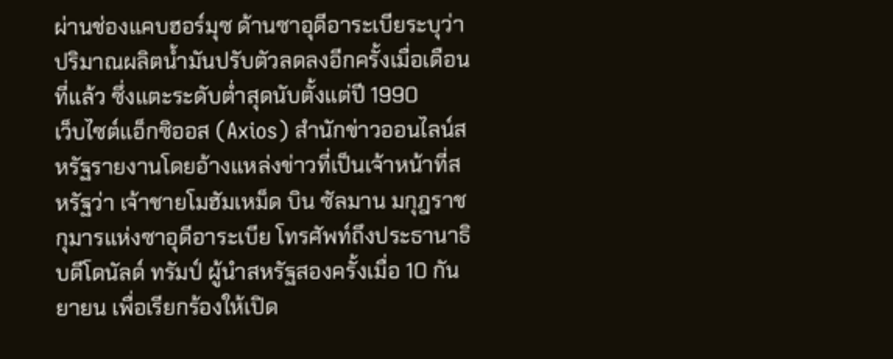ผ่านช่องแคบฮอร์มุซ ด้านซาอุดีอาระเบียระบุว่า ปริมาณผลิตน้ำมันปรับตัวลดลงอีกครั้งเมื่อเดือนที่แล้ว ซึ่งแตะระดับต่ำสุดนับตั้งแต่ปี 1990
เว็บไซต์แอ็กซิออส (Axios) สำนักข่าวออนไลน์สหรัฐรายงานโดยอ้างแหล่งข่าวที่เป็นเจ้าหน้าที่สหรัฐว่า เจ้าชายโมฮัมเหม็ด บิน ซัลมาน มกุฎราชกุมารแห่งซาอุดีอาระเบีย โทรศัพท์ถึงประธานาธิบดีโดนัลด์ ทรัมป์ ผู้นำสหรัฐสองครั้งเมื่อ 10 กันยายน เพื่อเรียกร้องให้เปิด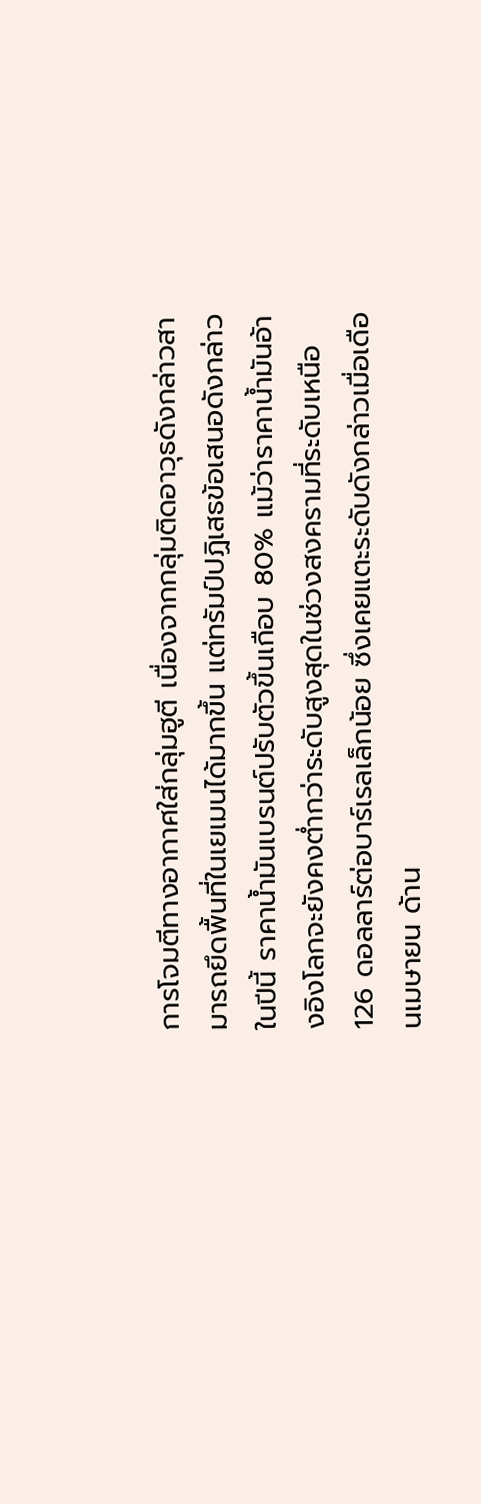การโจมตีทางอากาศใส่กลุ่มฮูตี เนื่องจากกลุ่มติดอาวุธดังกล่าวสามารถยึดพื้นที่ในเยเมนได้มากขึ้น แต่ทรัมป์ปฏิเสธข้อเสนอดังกล่าว
ในปีนี้ ราคาน้ำมันเบรนต์ปรับตัวขึ้นเกือบ 80% แม้ว่าราคาน้ำมันอ้างอิงโลกจะยังคงต่ำกว่าระดับสูงสุดในช่วงสงครามที่ระดับเหนือ 126 ดอลลาร์ต่อบาร์เรลเล็กน้อย ซึ่งเคยแตะระดับดังกล่าวเมื่อเดือนเมษายน ด้าน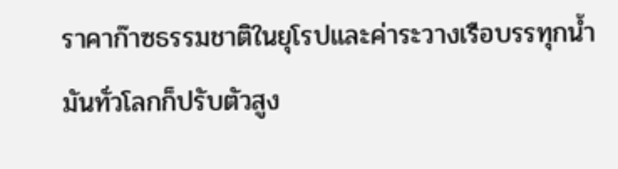ราคาก๊าซธรรมชาติในยุโรปและค่าระวางเรือบรรทุกน้ำมันทั่วโลกก็ปรับตัวสูง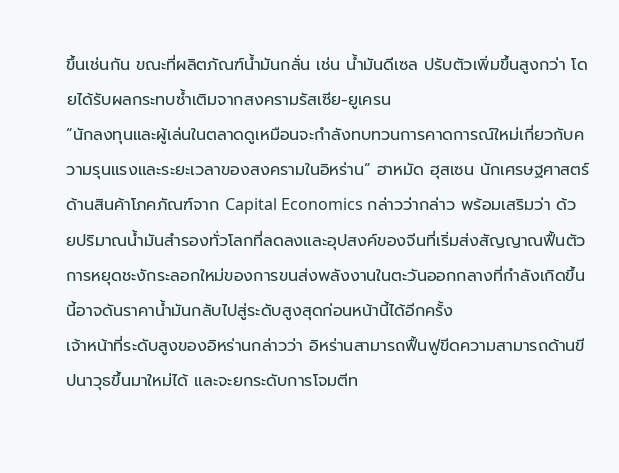ขึ้นเช่นกัน ขณะที่ผลิตภัณฑ์น้ำมันกลั่น เช่น น้ำมันดีเซล ปรับตัวเพิ่มขึ้นสูงกว่า โดยได้รับผลกระทบซ้ำเติมจากสงครามรัสเซีย-ยูเครน
“นักลงทุนและผู้เล่นในตลาดดูเหมือนจะกำลังทบทวนการคาดการณ์ใหม่เกี่ยวกับความรุนแรงและระยะเวลาของสงครามในอิหร่าน” ฮาหมัด ฮุสเซน นักเศรษฐศาสตร์ด้านสินค้าโภคภัณฑ์จาก Capital Economics กล่าวว่ากล่าว พร้อมเสริมว่า ด้วยปริมาณน้ำมันสำรองทั่วโลกที่ลดลงและอุปสงค์ของจีนที่เริ่มส่งสัญญาณฟื้นตัว การหยุดชะงักระลอกใหม่ของการขนส่งพลังงานในตะวันออกกลางที่กำลังเกิดขึ้นนี้อาจดันราคาน้ำมันกลับไปสู่ระดับสูงสุดก่อนหน้านี้ได้อีกครั้ง
เจ้าหน้าที่ระดับสูงของอิหร่านกล่าวว่า อิหร่านสามารถฟื้นฟูขีดความสามารถด้านขีปนาวุธขึ้นมาใหม่ได้ และจะยกระดับการโจมตีท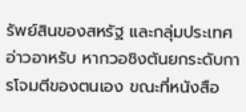รัพย์สินของสหรัฐ และกลุ่มประเทศอ่าวอาหรับ หากวอชิงตันยกระดับการโจมตีของตนเอง ขณะที่หนังสือ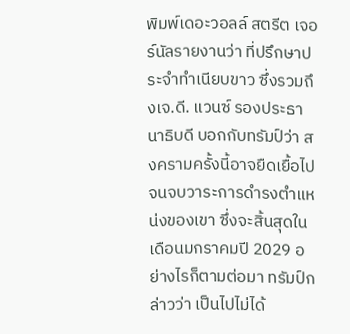พิมพ์เดอะวอลล์ สตรีต เจอร์นัลรายงานว่า ที่ปรึกษาประจำทำเนียบขาว ซึ่งรวมถึงเจ.ดี. แวนซ์ รองประธานาธิบดี บอกกับทรัมป์ว่า สงครามครั้งนี้อาจยืดเยื้อไปจนจบวาระการดำรงตำแหน่งของเขา ซึ่งจะสิ้นสุดในเดือนมกราคมปี 2029 อย่างไรก็ตามต่อมา ทรัมป์กล่าวว่า เป็นไปไม่ได้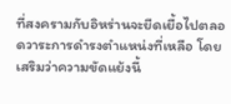ที่สงครามกับอิหร่านจะยืดเยื้อไปตลอดวาระการดำรงตำแหน่งที่เหลือ โดยเสริมว่าความขัดแย้งนี้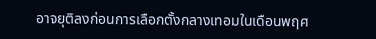อาจยุติลงก่อนการเลือกตั้งกลางเทอมในเดือนพฤศ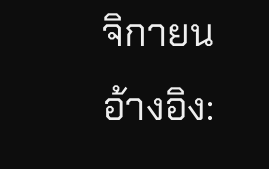จิกายน
อ้างอิง: